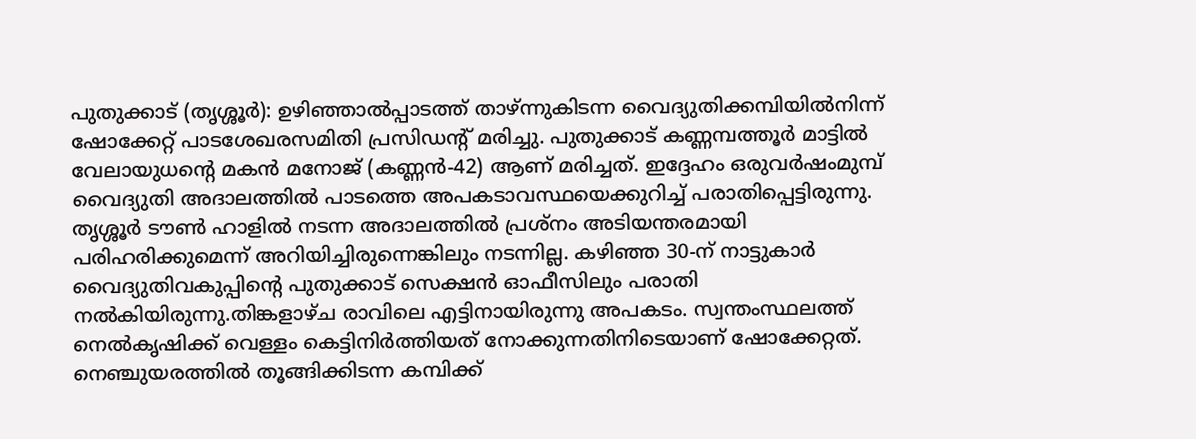പുതുക്കാട് (തൃശ്ശൂർ): ഉഴിഞ്ഞാൽപ്പാടത്ത് താഴ്ന്നുകിടന്ന വൈദ്യുതിക്കമ്പിയിൽനിന്ന് ഷോക്കേറ്റ് പാടശേഖരസമിതി പ്രസിഡന്റ് മരിച്ചു. പുതുക്കാട് കണ്ണമ്പത്തൂർ മാട്ടിൽ വേലായുധന്റെ മകൻ മനോജ് (കണ്ണൻ-42) ആണ് മരിച്ചത്. ഇദ്ദേഹം ഒരുവർഷംമുമ്പ് വൈദ്യുതി അദാലത്തിൽ പാടത്തെ അപകടാവസ്ഥയെക്കുറിച്ച് പരാതിപ്പെട്ടിരുന്നു. തൃശ്ശൂർ ടൗൺ ഹാളിൽ നടന്ന അദാലത്തിൽ പ്രശ്നം അടിയന്തരമായി പരിഹരിക്കുമെന്ന് അറിയിച്ചിരുന്നെങ്കിലും നടന്നില്ല. കഴിഞ്ഞ 30-ന് നാട്ടുകാർ വൈദ്യുതിവകുപ്പിന്റെ പുതുക്കാട് സെക്ഷൻ ഓഫീസിലും പരാതി നൽകിയിരുന്നു.തിങ്കളാഴ്ച രാവിലെ എട്ടിനായിരുന്നു അപകടം. സ്വന്തംസ്ഥലത്ത് നെൽകൃഷിക്ക് വെള്ളം കെട്ടിനിർത്തിയത് നോക്കുന്നതിനിടെയാണ് ഷോക്കേറ്റത്. നെഞ്ചുയരത്തിൽ തൂങ്ങിക്കിടന്ന കമ്പിക്ക്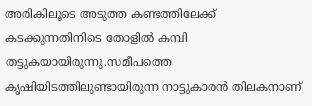അരികിലൂടെ അടുത്ത കണ്ടത്തിലേക്ക് കടക്കുന്നതിനിടെ തോളിൽ കമ്പി തട്ടുകയായിരുന്നു.സമീപത്തെ കൃഷിയിടത്തിലുണ്ടായിരുന്ന നാട്ടുകാരൻ തിലകനാണ്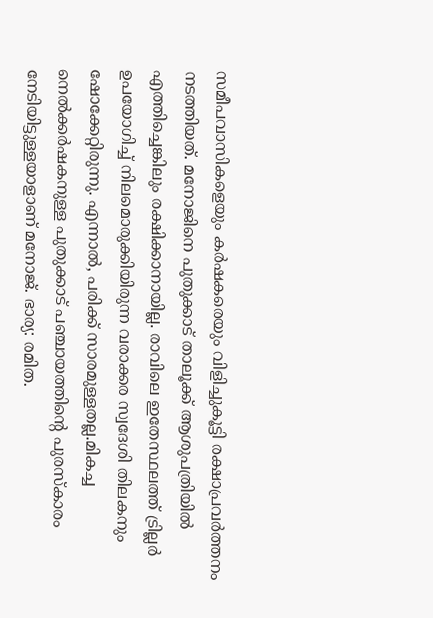സമീപവാസികളെയും കർഷകരെയും വിളിച്ചുകൂട്ടി രക്ഷാപ്രവർത്തനം നടത്തിയത്. മനോജിനെ പുതുക്കാട് താലൂക്ക് ആശുപത്രിയിൽ എത്തിച്ചെങ്കിലും രക്ഷിക്കാനായില്ല. രാവിലെ ഇതേസ്ഥലത്ത് ട്രില്ലർ ഉപയോഗിച്ച് നിലമൊരുക്കിയിരുന്ന വരാക്കര സ്വദേശി തിലകനും ഷോക്കേറ്റിരുന്നു. എന്നാൽ, പരിക്ക് സാരമുള്ളതല്ല.മികച്ച നെൽക്കർഷകനുള്ള പുതുക്കാട് പഞ്ചായത്തിന്റെ പുരസ്കാരം നേടിയിട്ടുള്ളയാളാണ് മനോജ്. ഭാര്യ: രമിത.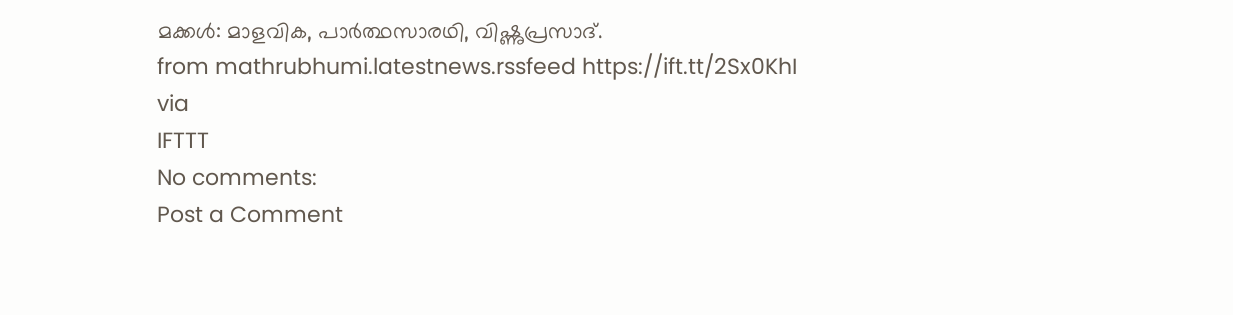മക്കൾ: മാളവിക, പാർത്ഥസാരഥി, വിഷ്ണുപ്രസാദ്.
from mathrubhumi.latestnews.rssfeed https://ift.tt/2Sx0KhI
via
IFTTT
No comments:
Post a Comment